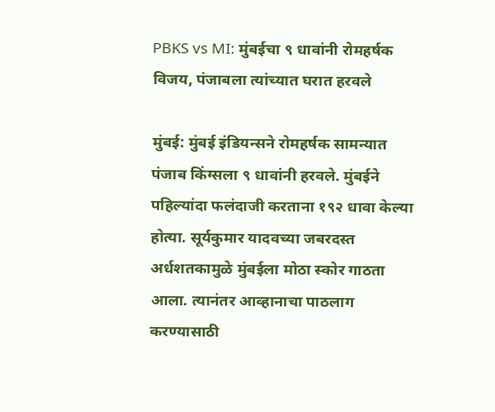PBKS vs MI: मुंबईचा ९ धावांनी रोमहर्षक विजय, पंजाबला त्यांच्यात घरात हरवले

मुंबई: मुंबई इंडियन्सने रोमहर्षक सामन्यात पंजाब किंग्सला ९ धावांनी हरवले. मुंबईने पहिल्यांदा फलंदाजी करताना १९२ धावा केल्या होत्या. सूर्यकुमार यादवच्या जबरदस्त अर्धशतकामुळे मुंबईला मोठा स्कोर गाठता आला. त्यानंतर आव्हानाचा पाठलाग करण्यासाठी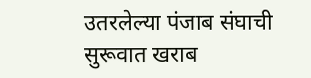उतरलेल्या पंजाब संघाची सुरूवात खराब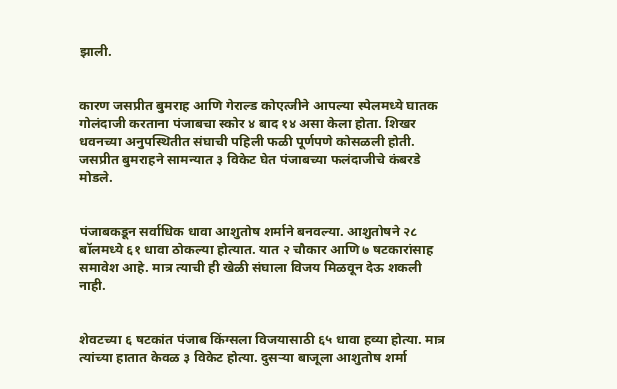झाली.


कारण जसप्रीत बुमराह आणि गेराल्ड कोएत्जीने आपल्या स्पेलमध्ये घातक गोलंदाजी करताना पंजाबचा स्कोर ४ बाद १४ असा केला होता. शिखर धवनच्या अनुपस्थितीत संघाची पहिली फळी पूर्णपणे कोसळली होती. जसप्रीत बुमराहने सामन्यात ३ विकेट घेत पंजाबच्या फलंदाजीचे कंबरडे मोडले.


पंजाबकडून सर्वाधिक धावा आशुतोष शर्माने बनवल्या. आशुतोषने २८ बॉलमध्ये ६१ धावा ठोकल्या होत्यात. यात २ चौकार आणि ७ षटकारांसाह समावेश आहे. मात्र त्याची ही खेळी संघाला विजय मिळवून देऊ शकली नाही.


शेवटच्या ६ षटकांत पंजाब किंग्सला विजयासाठी ६५ धावा हव्या होत्या. मात्र त्यांच्या हातात केवळ ३ विकेट होत्या. दुसऱ्या बाजूला आशुतोष शर्मा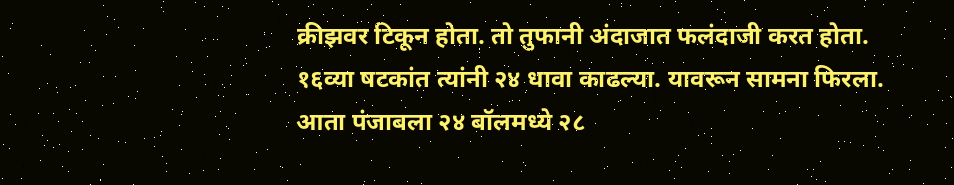क्रीझवर टिकून होता. तो तुफानी अंदाजात फलंदाजी करत होता. १६व्या षटकांत त्यांनी २४ धावा काढल्या. यावरून सामना फिरला. आता पंजाबला २४ बॉलमध्ये २८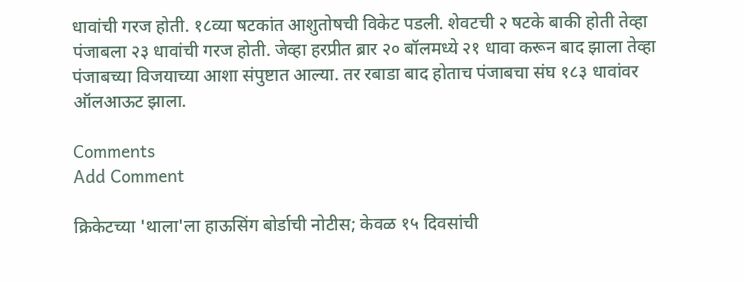धावांची गरज होती. १८व्या षटकांत आशुतोषची विकेट पडली. शेवटची २ षटके बाकी होती तेव्हा पंजाबला २३ धावांची गरज होती. जेव्हा हरप्रीत ब्रार २० बॉलमध्ये २१ धावा करून बाद झाला तेव्हा पंजाबच्या विजयाच्या आशा संपुष्टात आल्या. तर रबाडा बाद होताच पंजाबचा संघ १८३ धावांवर ऑलआऊट झाला.

Comments
Add Comment

क्रिकेटच्या 'थाला'ला हाऊसिंग बोर्डाची नोटीस; केवळ १५ दिवसांची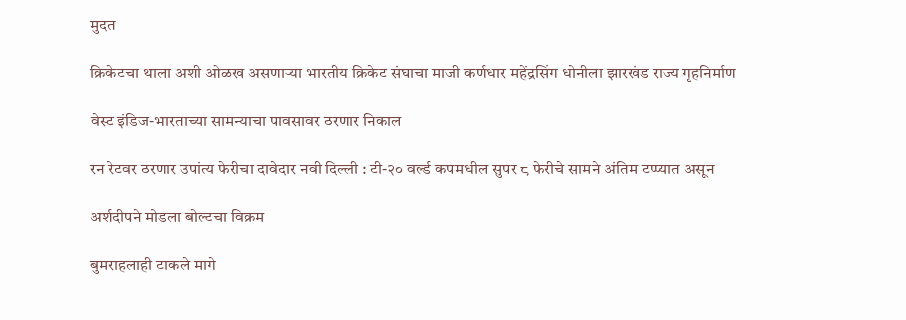मुदत

क्रिकेटचा थाला अशी ओळख असणाऱ्या भारतीय क्रिकेट संघाचा माजी कर्णधार महेंद्रसिंग धोनीला झारखंड राज्य गृहनिर्माण

वेस्ट इंडिज-भारताच्या सामन्याचा पावसावर ठरणार निकाल

रन रेटवर ठरणार उपांत्य फेरीचा दावेदार नवी दिल्ली : टी-२० वर्ल्ड कपमधील सुपर ८ फेरीचे सामने अंतिम टप्प्यात असून

अर्शदीपने मोडला बोल्टचा विक्रम

बुमराहलाही टाकले मागे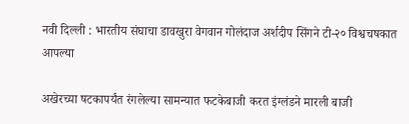नवी दिल्ली : भारतीय संघाचा डावखुरा वेगवान गोलंदाज अर्शदीप सिंगने टी-२० विश्वचषकात आपल्या

अखेरच्या षटकापर्यंत रंगलेल्या सामन्यात फटकेबाजी करत इंग्लंडने मारली बाजी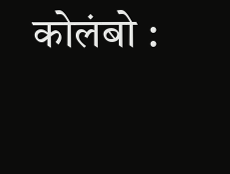कोलंबो :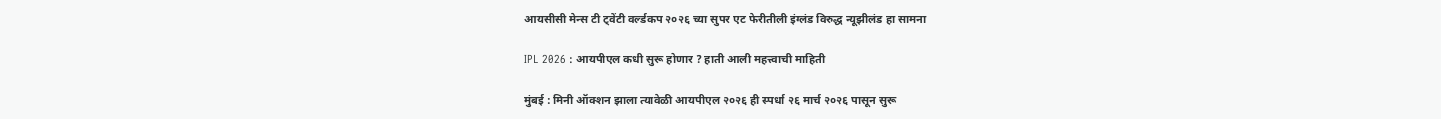आयसीसी मेन्स टी ट्वेंटी वर्ल्डकप २०२६ च्या सुपर एट फेरीतीली इंग्लंड विरुद्ध न्यूझीलंड हा सामना

IPL 2026 : आयपीएल कधी सुरू होणार ? हाती आली महत्त्वाची माहिती

मुंबई : मिनी ऑक्शन झाला त्यावेळी आयपीएल २०२६ ही स्पर्धा २६ मार्च २०२६ पासून सुरू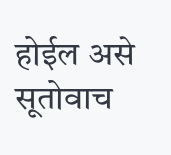होईल असे सूतोवाच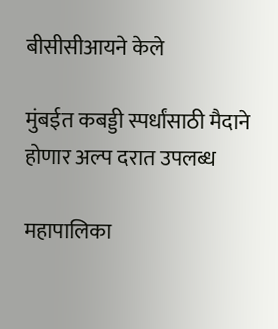बीसीसीआयने केले

मुंबईत कबड्डी स्पर्धांसाठी मैदाने होणार अल्प दरात उपलब्ध

महापालिका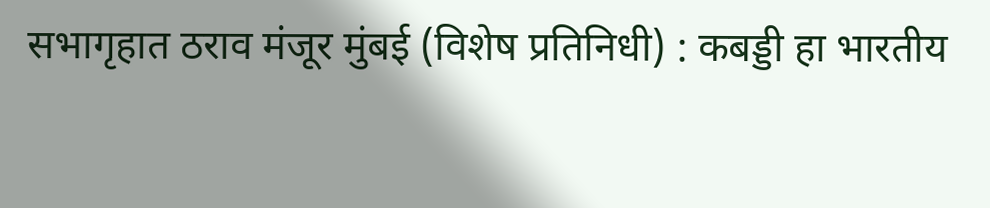सभागृहात ठराव मंजूर मुंबई (विशेष प्रतिनिधी) : कबड्डी हा भारतीय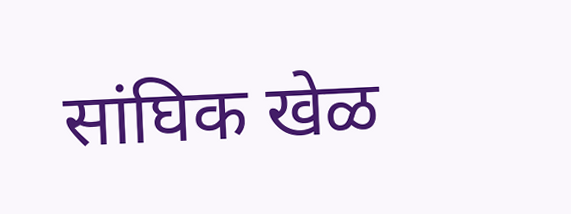सांघिक खेळ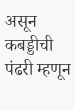असून कबड्डीची पंढरी म्हणून